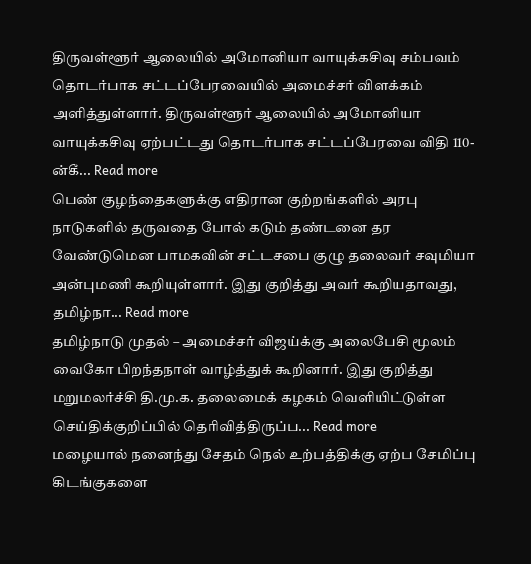திருவள்ளூர் ஆலையில் அமோனியா வாயுக்கசிவு சம்பவம் தொடர்பாக சட்டப்பேரவையில் அமைச்சர் விளக்கம் அளித்துள்ளார். திருவள்ளூர் ஆலையில் அமோனியா வாயுக்கசிவு ஏற்பட்டது தொடர்பாக சட்டப்பேரவை விதி 110-ன்கீ... Read more
பெண் குழந்தைகளுக்கு எதிரான குற்றங்களில் அரபு நாடுகளில் தருவதை போல் கடும் தண்டனை தர வேண்டுமென பாமகவின் சட்டசபை குழு தலைவர் சவுமியா அன்புமணி கூறியுள்ளார். இது குறித்து அவர் கூறியதாவது, தமிழ்நா... Read more
தமிழ்நாடு முதல் – அமைச்சர் விஜய்க்கு அலைபேசி மூலம் வைகோ பிறந்தநாள் வாழ்த்துக் கூறினார். இது குறித்து மறுமலர்ச்சி தி.மு.க. தலைமைக் கழகம் வெளியிட்டுள்ள செய்திக்குறிப்பில் தெரிவித்திருப்ப... Read more
மழையால் நனைந்து சேதம் நெல் உற்பத்திக்கு ஏற்ப சேமிப்பு கிடங்குகளை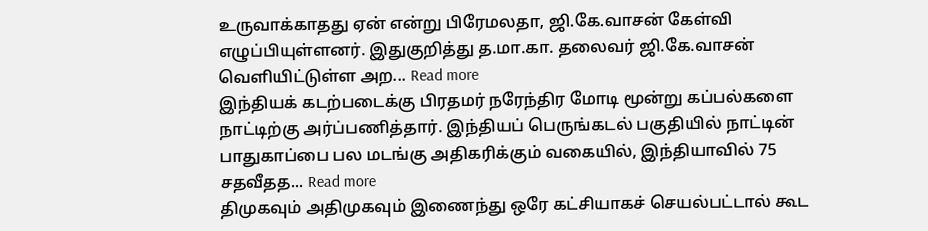உருவாக்காதது ஏன் என்று பிரேமலதா, ஜி.கே.வாசன் கேள்வி எழுப்பியுள்ளனர். இதுகுறித்து த.மா.கா. தலைவர் ஜி.கே.வாசன் வெளியிட்டுள்ள அற... Read more
இந்தியக் கடற்படைக்கு பிரதமர் நரேந்திர மோடி மூன்று கப்பல்களை நாட்டிற்கு அர்ப்பணித்தார். இந்தியப் பெருங்கடல் பகுதியில் நாட்டின் பாதுகாப்பை பல மடங்கு அதிகரிக்கும் வகையில், இந்தியாவில் 75 சதவீதத... Read more
திமுகவும் அதிமுகவும் இணைந்து ஒரே கட்சியாகச் செயல்பட்டால் கூட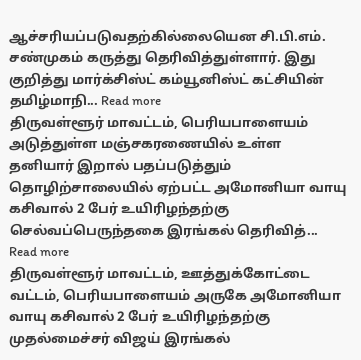ஆச்சரியப்படுவதற்கில்லையென சி.பி.எம். சண்முகம் கருத்து தெரிவித்துள்ளார். இது குறித்து மார்க்சிஸ்ட் கம்யூனிஸ்ட் கட்சியின் தமிழ்மாநி... Read more
திருவள்ளூர் மாவட்டம், பெரியபாளையம் அடுத்துள்ள மஞ்சகரணையில் உள்ள தனியார் இறால் பதப்படுத்தும் தொழிற்சாலையில் ஏற்பட்ட அமோனியா வாயு கசிவால் 2 பேர் உயிரிழந்தற்கு செல்வப்பெருந்தகை இரங்கல் தெரிவித்... Read more
திருவள்ளூர் மாவட்டம், ஊத்துக்கோட்டை வட்டம், பெரியபாளையம் அருகே அமோனியா வாயு கசிவால் 2 பேர் உயிரிழந்தற்கு முதல்மைச்சர் விஜய் இரங்கல்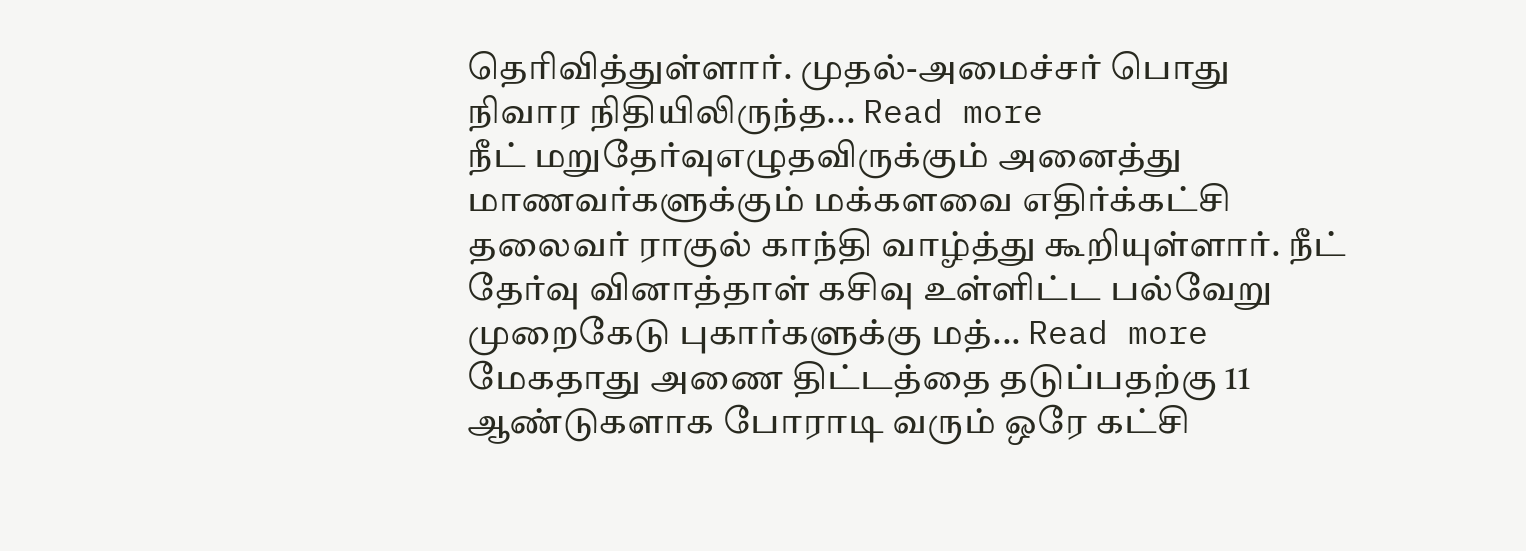தெரிவித்துள்ளார். முதல்-அமைச்சர் பொது நிவார நிதியிலிருந்த... Read more
நீட் மறுதேர்வுஎழுதவிருக்கும் அனைத்து மாணவர்களுக்கும் மக்களவை எதிர்க்கட்சி தலைவர் ராகுல் காந்தி வாழ்த்து கூறியுள்ளார். நீட் தேர்வு வினாத்தாள் கசிவு உள்ளிட்ட பல்வேறு முறைகேடு புகார்களுக்கு மத்... Read more
மேகதாது அணை திட்டத்தை தடுப்பதற்கு 11 ஆண்டுகளாக போராடி வரும் ஒரே கட்சி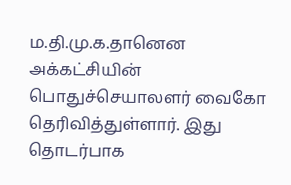ம.தி.மு.க.தானென அக்கட்சியின் பொதுச்செயாலளர் வைகோ தெரிவித்துள்ளார். இது தொடர்பாக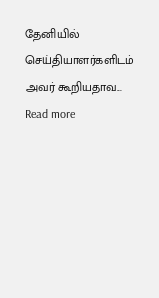தேனியில் செய்தியாளர்களிடம் அவர் கூறியதாவ... Read more